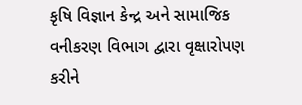કૃષિ વિજ્ઞાન કેન્દ્ર અને સામાજિક વનીકરણ વિભાગ દ્વારા વૃક્ષારોપણ કરીને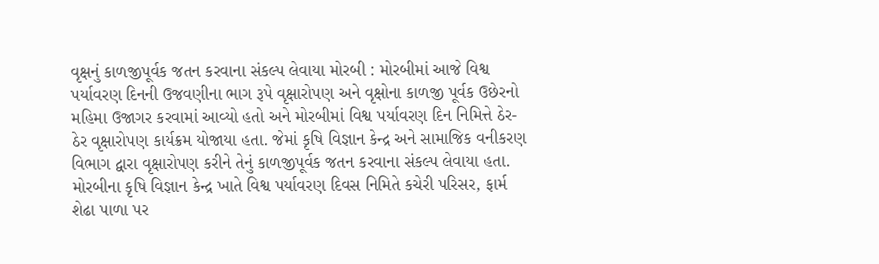વૃક્ષનું કાળજીપૂર્વક જતન કરવાના સંકલ્પ લેવાયા મોરબી : મોરબીમાં આજે વિશ્વ પર્યાવરણ દિનની ઉજવણીના ભાગ રૂપે વૃક્ષારોપણ અને વૃક્ષોના કાળજી પૂર્વક ઉછેરનો મહિમા ઉજાગર કરવામાં આવ્યો હતો અને મોરબીમાં વિશ્વ પર્યાવરણ દિન નિમિત્તે ઠેર-ઠેર વૃક્ષારોપણ કાર્યક્રમ યોજાયા હતા. જેમાં કૃષિ વિજ્ઞાન કેન્દ્ર અને સામાજિક વનીકરણ વિભાગ દ્વારા વૃક્ષારોપણ કરીને તેનું કાળજીપૂર્વક જતન કરવાના સંકલ્પ લેવાયા હતા. મોરબીના કૃષિ વિજ્ઞાન કેન્દ્ર ખાતે વિશ્વ પર્યાવરણ દિવસ નિમિતે કચેરી પરિસર, ફાર્મ શેઢા પાળા પર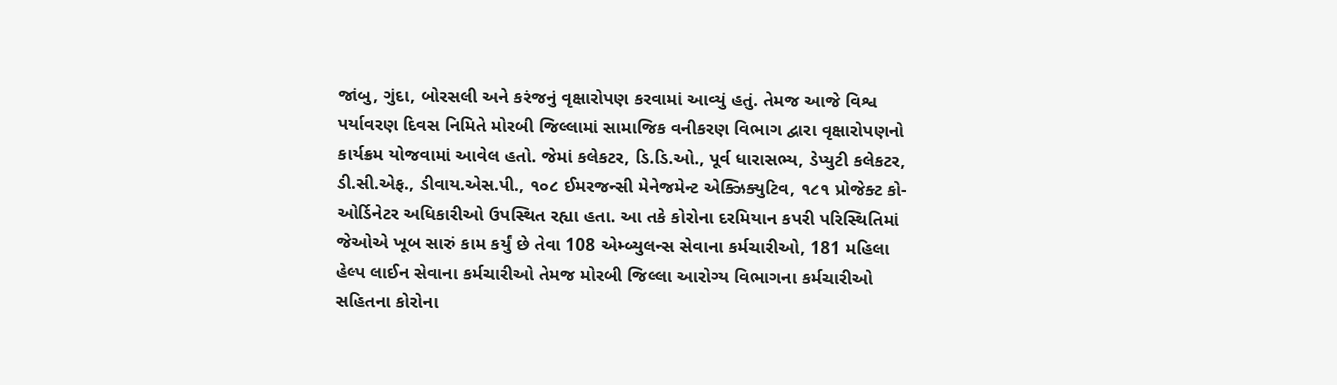જાંબુ, ગુંદા, બોરસલી અને કરંજનું વૃક્ષારોપણ કરવામાં આવ્યું હતું. તેમજ આજે વિશ્વ પર્યાવરણ દિવસ નિમિતે મોરબી જિલ્લામાં સામાજિક વનીકરણ વિભાગ દ્વારા વૃક્ષારોપણનો કાર્યક્રમ યોજવામાં આવેલ હતો. જેમાં કલેકટર, ડિ.ડિ.ઓ., પૂર્વ ધારાસભ્ય, ડેપ્યુટી કલેકટર, ડી.સી.એફ., ડીવાય.એસ.પી., ૧૦૮ ઈમરજન્સી મેનેજમેન્ટ એક્ઝિક્યુટિવ, ૧૮૧ પ્રોજેક્ટ કો-ઓર્ડિનેટર અધિકારીઓ ઉપસ્થિત રહ્યા હતા. આ તકે કોરોના દરમિયાન કપરી પરિસ્થિતિમાં જેઓએ ખૂબ સારું કામ કર્યું છે તેવા 108 એમ્બ્યુલન્સ સેવાના કર્મચારીઓ, 181 મહિલા હેલ્પ લાઈન સેવાના કર્મચારીઓ તેમજ મોરબી જિલ્લા આરોગ્ય વિભાગના કર્મચારીઓ સહિતના કોરોના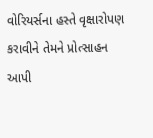વોરિયર્સના હસ્તે વૃક્ષારોપણ કરાવીને તેમને પ્રોત્સાહન આપી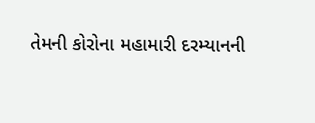તેમની કોરોના મહામારી દરમ્યાનની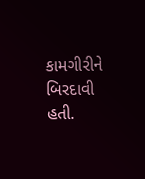કામગીરીને બિરદાવી હતી.